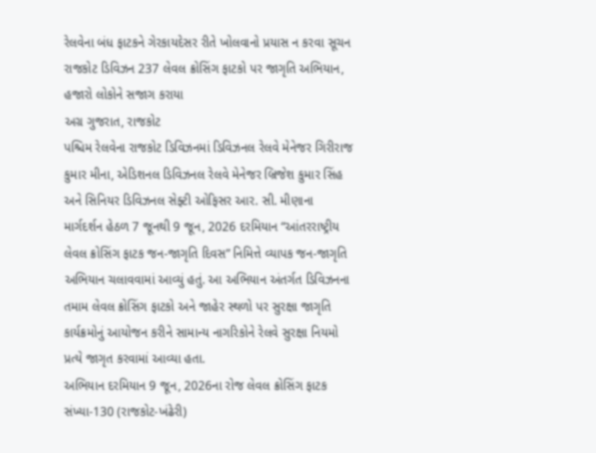રેલવેના બંધ ફાટકને ગેરકાયદેસર રીતે ખોલવાનો પ્રયાસ ન કરવા સૂચન
રાજકોટ ડિવિઝન 237 લેવલ ક્રોસિંગ ફાટકો પર જાગૃતિ અભિયાન, હજારો લોકોને સજાગ કરાયા
અગ્ર ગુજરાત, રાજકોટ
પશ્ચિમ રેલવેના રાજકોટ ડિવિઝનમાં ડિવિઝનલ રેલવે મેનેજર ગિરીરાજ કુમાર મીના, એડિશનલ ડિવિઝનલ રેલવે મેનેજર બ્રિજેશ કુમાર સિંહ અને સિનિયર ડિવિઝનલ સેફ્ટી ઓફિસર આર. સી. મીણાના માર્ગદર્શન હેઠળ 7 જૂનથી 9 જૂન, 2026 દરમિયાન “આંતરરાષ્ટ્રીય લેવલ ક્રોસિંગ ફાટક જન-જાગૃતિ દિવસ” નિમિત્તે વ્યાપક જન-જાગૃતિ અભિયાન ચલાવવામાં આવ્યું હતું. આ અભિયાન અંતર્ગત ડિવિઝનના તમામ લેવલ ક્રોસિંગ ફાટકો અને જાહેર સ્થળો પર સુરક્ષા જાગૃતિ કાર્યક્રમોનું આયોજન કરીને સામાન્ય નાગરિકોને રેલવે સુરક્ષા નિયમો પ્રત્યે જાગૃત કરવામાં આવ્યા હતા.
અભિયાન દરમિયાન 9 જૂન, 2026ના રોજ લેવલ ક્રોસિંગ ફાટક સંખ્યા-130 (રાજકોટ-ખંઢેરી)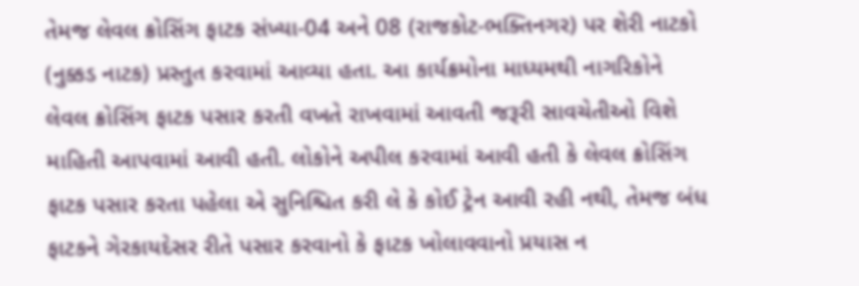તેમજ લેવલ ક્રોસિંગ ફાટક સંખ્યા-04 અને 08 (રાજકોટ-ભક્તિનગર) પર શેરી નાટકો (નુક્કડ નાટક) પ્રસ્તુત કરવામાં આવ્યા હતા. આ કાર્યક્રમોના માધ્યમથી નાગરિકોને લેવલ ક્રોસિંગ ફાટક પસાર કરતી વખતે રાખવામાં આવતી જરૂરી સાવચેતીઓ વિશે માહિતી આપવામાં આવી હતી. લોકોને અપીલ કરવામાં આવી હતી કે લેવલ ક્રોસિંગ ફાટક પસાર કરતા પહેલા એ સુનિશ્ચિત કરી લે કે કોઈ ટ્રેન આવી રહી નથી, તેમજ બંધ ફાટકને ગેરકાયદેસર રીતે પસાર કરવાનો કે ફાટક ખોલાવવાનો પ્રયાસ ન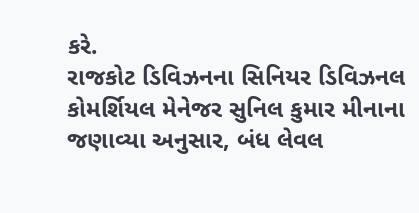કરે.
રાજકોટ ડિવિઝનના સિનિયર ડિવિઝનલ કોમર્શિયલ મેનેજર સુનિલ કુમાર મીનાના જણાવ્યા અનુસાર, બંધ લેવલ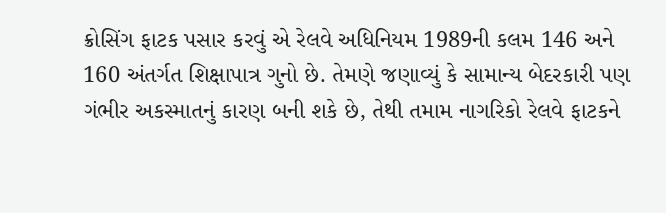ક્રોસિંગ ફાટક પસાર કરવું એ રેલવે અધિનિયમ 1989ની કલમ 146 અને 160 અંતર્ગત શિક્ષાપાત્ર ગુનો છે. તેમણે જણાવ્યું કે સામાન્ય બેદરકારી પણ ગંભીર અકસ્માતનું કારણ બની શકે છે, તેથી તમામ નાગરિકો રેલવે ફાટકને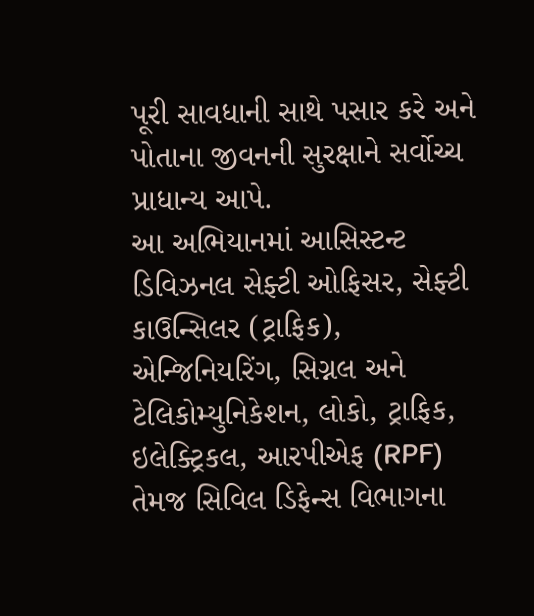પૂરી સાવધાની સાથે પસાર કરે અને પોતાના જીવનની સુરક્ષાને સર્વોચ્ચ પ્રાધાન્ય આપે.
આ અભિયાનમાં આસિસ્ટન્ટ ડિવિઝનલ સેફ્ટી ઓફિસર, સેફ્ટી કાઉન્સિલર (ટ્રાફિક), એન્જિનિયરિંગ, સિગ્નલ અને ટેલિકોમ્યુનિકેશન, લોકો, ટ્રાફિક, ઇલેક્ટ્રિકલ, આરપીએફ (RPF) તેમજ સિવિલ ડિફેન્સ વિભાગના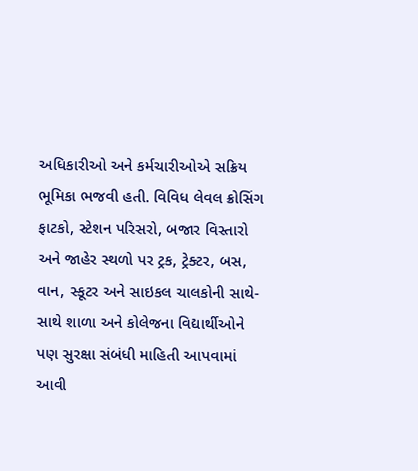અધિકારીઓ અને કર્મચારીઓએ સક્રિય ભૂમિકા ભજવી હતી. વિવિધ લેવલ ક્રોસિંગ ફાટકો, સ્ટેશન પરિસરો, બજાર વિસ્તારો અને જાહેર સ્થળો પર ટ્રક, ટ્રેક્ટર, બસ, વાન, સ્કૂટર અને સાઇકલ ચાલકોની સાથે-સાથે શાળા અને કોલેજના વિદ્યાર્થીઓને પણ સુરક્ષા સંબંધી માહિતી આપવામાં આવી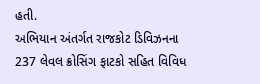હતી.
અભિયાન અંતર્ગત રાજકોટ ડિવિઝનના 237 લેવલ ક્રોસિંગ ફાટકો સહિત વિવિધ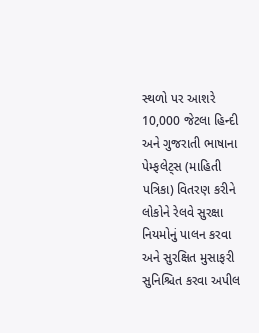સ્થળો પર આશરે 10,000 જેટલા હિન્દી અને ગુજરાતી ભાષાના પેમ્ફલેટ્સ (માહિતી પત્રિકા) વિતરણ કરીને લોકોને રેલવે સુરક્ષા નિયમોનું પાલન કરવા અને સુરક્ષિત મુસાફરી સુનિશ્ચિત કરવા અપીલ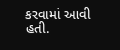કરવામાં આવી હતી.